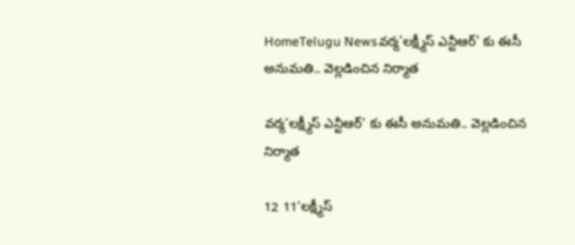HomeTelugu Newsవర్మ'లక్ష్మీస్‌ ఎన్టీఆర్‌' కు ఈసీ అనుమతి.. వెల్లడించిన నిర్మాత

వర్మ’లక్ష్మీస్‌ ఎన్టీఆర్‌’ కు ఈసీ అనుమతి.. వెల్లడించిన నిర్మాత

12 11‘లక్ష్మీస్‌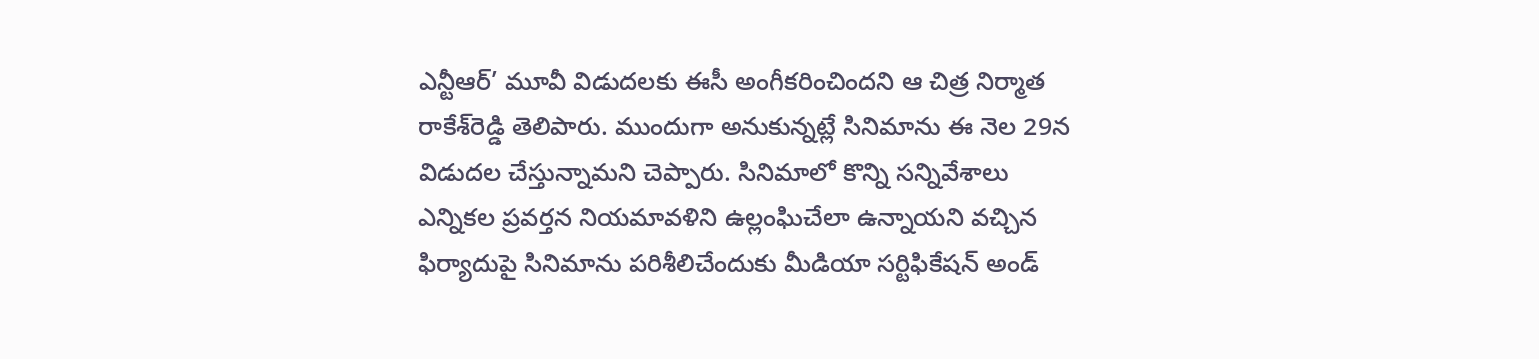ఎన్టీఆర్‌’ మూవీ విడుదలకు ఈసీ అంగీకరించిందని ఆ చిత్ర నిర్మాత రాకేశ్‌రెడ్డి తెలిపారు. ముందుగా అనుకున్నట్లే సినిమాను ఈ నెల 29న విడుదల చేస్తున్నామని చెప్పారు. సినిమాలో కొన్ని సన్నివేశాలు ఎన్నికల ప్రవర్తన నియమావళిని ఉల్లంఘిచేలా ఉన్నాయని వచ్చిన ఫిర్యాదుపై సినిమాను పరిశీలిచేందుకు మీడియా సర్టిఫికేషన్‌ అండ్‌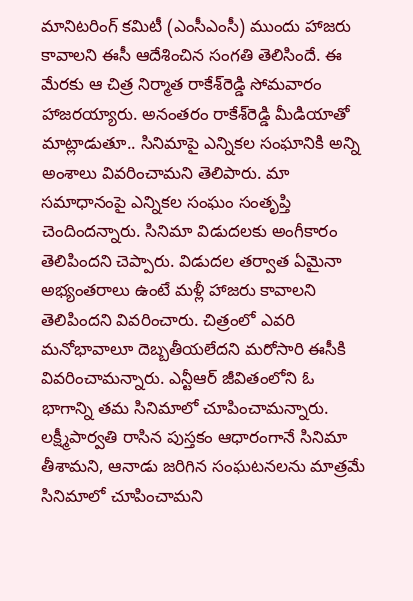మానిటరింగ్‌ కమిటీ (ఎంసీఎంసీ) ముందు హాజరు కావాలని ఈసీ ఆదేశించిన సంగతి తెలిసిందే. ఈ మేరకు ఆ చిత్ర నిర్మాత రాకేశ్‌రెడ్డి సోమవారం హాజరయ్యారు. అనంతరం రాకేశ్‌రెడ్డి మీడియాతో మాట్లాడుతూ.. సినిమాపై ఎన్నికల సంఘానికి అన్ని అంశాలు వివరించామని తెలిపారు. మా సమాధానంపై ఎన్నికల సంఘం సంతృప్తి చెందిందన్నారు. సినిమా విడుదలకు అంగీకారం తెలిపిందని చెప్పారు. విడుదల తర్వాత ఏమైనా అభ్యంతరాలు ఉంటే మళ్లీ హాజరు కావాలని తెలిపిందని వివరించారు. చిత్రంలో ఎవరి మనోభావాలూ దెబ్బతీయలేదని మరోసారి ఈసీకి వివరించామన్నారు. ఎన్టీఆర్ జీవితంలోని ఓ భాగాన్ని తమ సినిమాలో చూపించామన్నారు. లక్ష్మీపార్వతి రాసిన పుస్తకం ఆధారంగానే సినిమా తీశామని, ఆనాడు జరిగిన సంఘటనలను మాత్రమే సినిమాలో చూపించామని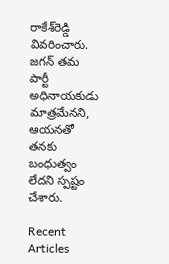రాకేశ్‌రెడ్డి వివరించారు. జగన్ తమ పార్టీ అధినాయకుడు మాత్రమేనని, ఆయనతో తనకు బంధుత్వం లేదని స్పష్టం చేశారు.

Recent Articles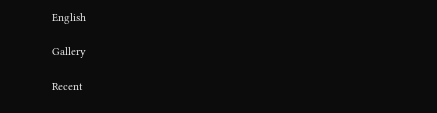English

Gallery

Recent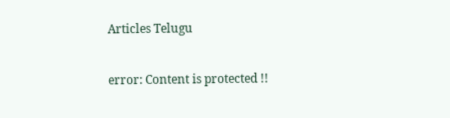Articles Telugu

error: Content is protected !!